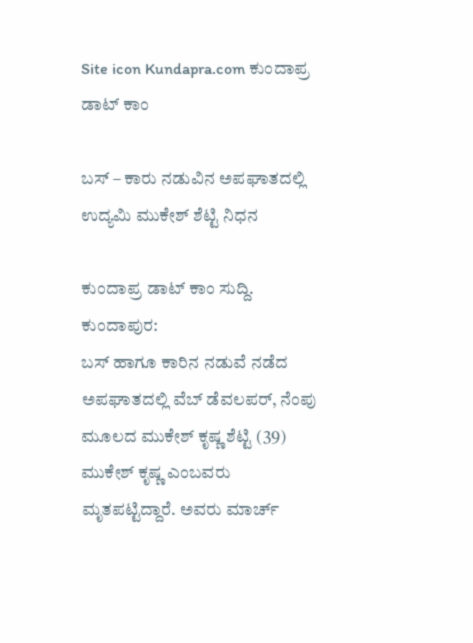Site icon Kundapra.com ಕುಂದಾಪ್ರ ಡಾಟ್ ಕಾಂ

ಬಸ್ – ಕಾರು ನಡುವಿನ ಅಪಘಾತದಲ್ಲಿ ಉದ್ಯಮಿ ಮುಕೇಶ್ ಶೆಟ್ಟಿ ನಿಧನ

ಕುಂದಾಪ್ರ ಡಾಟ್ ಕಾಂ ಸುದ್ದಿ.
ಕುಂದಾಪುರ:
ಬಸ್ ಹಾಗೂ ಕಾರಿನ ನಡುವೆ ನಡೆದ ಅಪಘಾತದಲ್ಲಿ ವೆಬ್ ಡೆವಲಪರ್, ನೆಂಪು ಮೂಲದ ಮುಕೇಶ್ ಕೃಷ್ಣ ಶೆಟ್ಟಿ (39) ಮುಕೇಶ್ ಕೃಷ್ಣ ಎಂಬವರು ಮೃತಪಟ್ಟಿದ್ದಾರೆ. ಅವರು ಮಾರ್ಚ್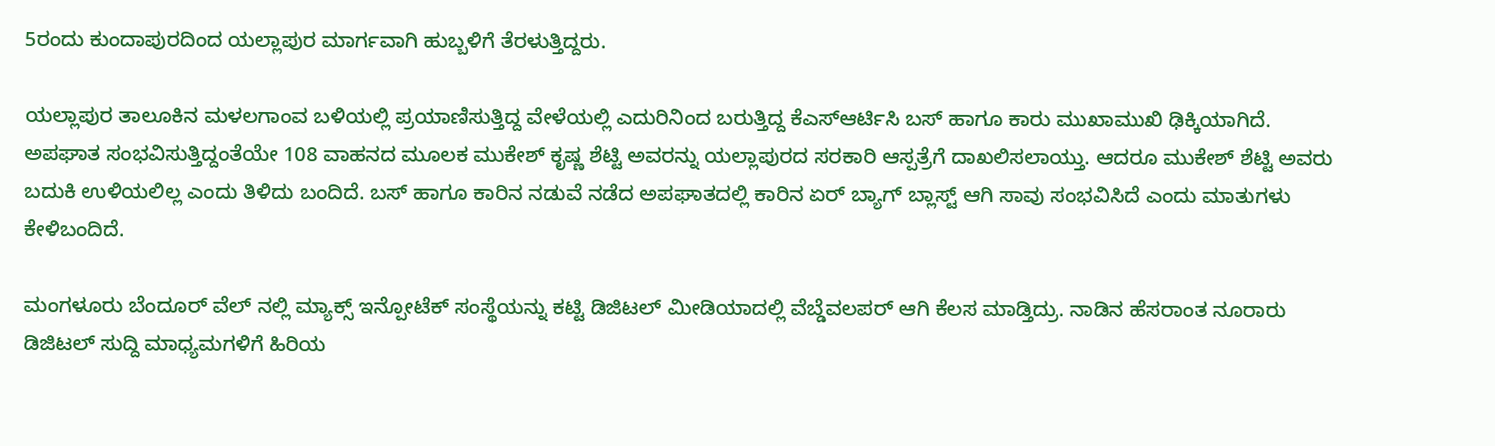5ರಂದು ಕುಂದಾಪುರದಿಂದ ಯಲ್ಲಾಪುರ ಮಾರ್ಗವಾಗಿ ಹುಬ್ಬಳಿಗೆ ತೆರಳುತ್ತಿದ್ದರು.

ಯಲ್ಲಾಪುರ ತಾಲೂಕಿನ ಮಳಲಗಾಂವ ಬಳಿಯಲ್ಲಿ ಪ್ರಯಾಣಿಸುತ್ತಿದ್ದ ವೇಳೆಯಲ್ಲಿ ಎದುರಿನಿಂದ ಬರುತ್ತಿದ್ದ ಕೆಎಸ್ಆರ್ಟಿಸಿ ಬಸ್ ಹಾಗೂ ಕಾರು ಮುಖಾಮುಖಿ ಢಿಕ್ಕಿಯಾಗಿದೆ. ಅಪಘಾತ ಸಂಭವಿಸುತ್ತಿದ್ದಂತೆಯೇ 108 ವಾಹನದ ಮೂಲಕ ಮುಕೇಶ್ ಕೃಷ್ಣ ಶೆಟ್ಟಿ ಅವರನ್ನು ಯಲ್ಲಾಪುರದ ಸರಕಾರಿ ಆಸ್ಪತ್ರೆಗೆ ದಾಖಲಿಸಲಾಯ್ತು. ಆದರೂ ಮುಕೇಶ್ ಶೆಟ್ಟಿ ಅವರು ಬದುಕಿ ಉಳಿಯಲಿಲ್ಲ ಎಂದು ತಿಳಿದು ಬಂದಿದೆ. ಬಸ್ ಹಾಗೂ ಕಾರಿನ ನಡುವೆ ನಡೆದ ಅಪಘಾತದಲ್ಲಿ ಕಾರಿನ ಏರ್ ಬ್ಯಾಗ್ ಬ್ಲಾಸ್ಟ್ ಆಗಿ ಸಾವು ಸಂಭವಿಸಿದೆ ಎಂದು ಮಾತುಗಳು ಕೇಳಿಬಂದಿದೆ.

ಮಂಗಳೂರು ಬೆಂದೂರ್ ವೆಲ್ ನಲ್ಲಿ ಮ್ಯಾಕ್ಸ್ ಇನ್ಪೋಟೆಕ್ ಸಂಸ್ಥೆಯನ್ನು ಕಟ್ಟಿ ಡಿಜಿಟಲ್ ಮೀಡಿಯಾದಲ್ಲಿ ವೆಬ್ಡೆವಲಪರ್ ಆಗಿ ಕೆಲಸ ಮಾಡ್ತಿದ್ರು. ನಾಡಿನ ಹೆಸರಾಂತ ನೂರಾರು ಡಿಜಿಟಲ್ ಸುದ್ದಿ ಮಾಧ್ಯಮಗಳಿಗೆ ಹಿರಿಯ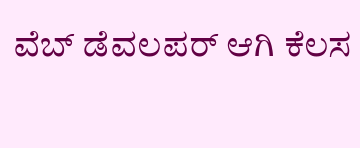ವೆಬ್ ಡೆವಲಪರ್ ಆಗಿ ಕೆಲಸ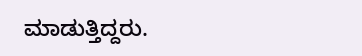ಮಾಡುತ್ತಿದ್ದರು.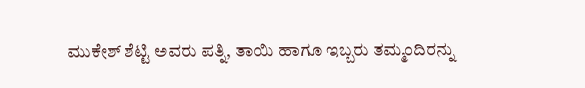ಮುಕೇಶ್ ಶೆಟ್ಟಿ ಅವರು ಪತ್ನಿ, ತಾಯಿ ಹಾಗೂ ಇಬ್ಬರು ತಮ್ಮಂದಿರನ್ನು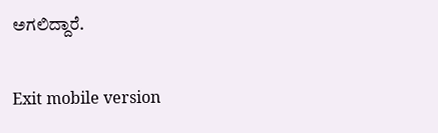ಅಗಲಿದ್ದಾರೆ.

Exit mobile version